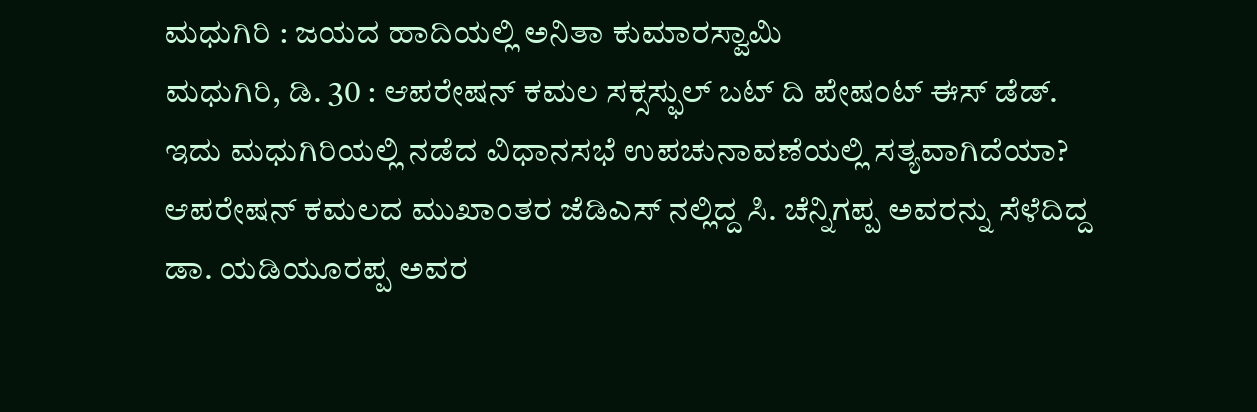ಮಧುಗಿರಿ : ಜಯದ ಹಾದಿಯಲ್ಲಿ ಅನಿತಾ ಕುಮಾರಸ್ವಾಮಿ
ಮಧುಗಿರಿ, ಡಿ. 30 : ಆಪರೇಷನ್ ಕಮಲ ಸಕ್ಸಸ್ಫುಲ್ ಬಟ್ ದಿ ಪೇಷಂಟ್ ಈಸ್ ಡೆಡ್.
ಇದು ಮಧುಗಿರಿಯಲ್ಲಿ ನಡೆದ ವಿಧಾನಸಭೆ ಉಪಚುನಾವಣೆಯಲ್ಲಿ ಸತ್ಯವಾಗಿದೆಯಾ? ಆಪರೇಷನ್ ಕಮಲದ ಮುಖಾಂತರ ಜೆಡಿಎಸ್ ನಲ್ಲಿದ್ದ ಸಿ. ಚೆನ್ನಿಗಪ್ಪ ಅವರನ್ನು ಸೆಳೆದಿದ್ದ ಡಾ. ಯಡಿಯೂರಪ್ಪ ಅವರ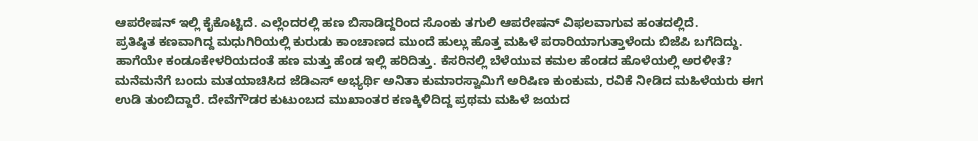ಆಪರೇಷನ್ ಇಲ್ಲಿ ಕೈಕೊಟ್ಟಿದೆ. ಎಲ್ಲೆಂದರಲ್ಲಿ ಹಣ ಬಿಸಾಡಿದ್ದರಿಂದ ಸೊಂಕು ತಗುಲಿ ಆಪರೇಷನ್ ವಿಫಲವಾಗುವ ಹಂತದಲ್ಲಿದೆ.
ಪ್ರತಿಷ್ಠಿತ ಕಣವಾಗಿದ್ದ ಮಧುಗಿರಿಯಲ್ಲಿ ಕುರುಡು ಕಾಂಚಾಣದ ಮುಂದೆ ಹುಲ್ಲು ಹೊತ್ತ ಮಹಿಳೆ ಪರಾರಿಯಾಗುತ್ತಾಳೆಂದು ಬಿಜೆಪಿ ಬಗೆದಿದ್ದು. ಹಾಗೆಯೇ ಕಂಡೂಕೇಳರಿಯದಂತೆ ಹಣ ಮತ್ತು ಹೆಂಡ ಇಲ್ಲಿ ಹರಿದಿತ್ತು. ಕೆಸರಿನಲ್ಲಿ ಬೆಳೆಯುವ ಕಮಲ ಹೆಂಡದ ಹೊಳೆಯಲ್ಲಿ ಅರಳೀತೆ?
ಮನೆಮನೆಗೆ ಬಂದು ಮತಯಾಚಿಸಿದ ಜೆಡಿಎಸ್ ಅಭ್ಯರ್ಥಿ ಅನಿತಾ ಕುಮಾರಸ್ವಾಮಿಗೆ ಅರಿಷಿಣ ಕುಂಕುಮ, ರವಿಕೆ ನೀಡಿದ ಮಹಿಳೆಯರು ಈಗ ಉಡಿ ತುಂಬಿದ್ದಾರೆ. ದೇವೆಗೌಡರ ಕುಟುಂಬದ ಮುಖಾಂತರ ಕಣಕ್ಕಿಳಿದಿದ್ದ ಪ್ರಥಮ ಮಹಿಳೆ ಜಯದ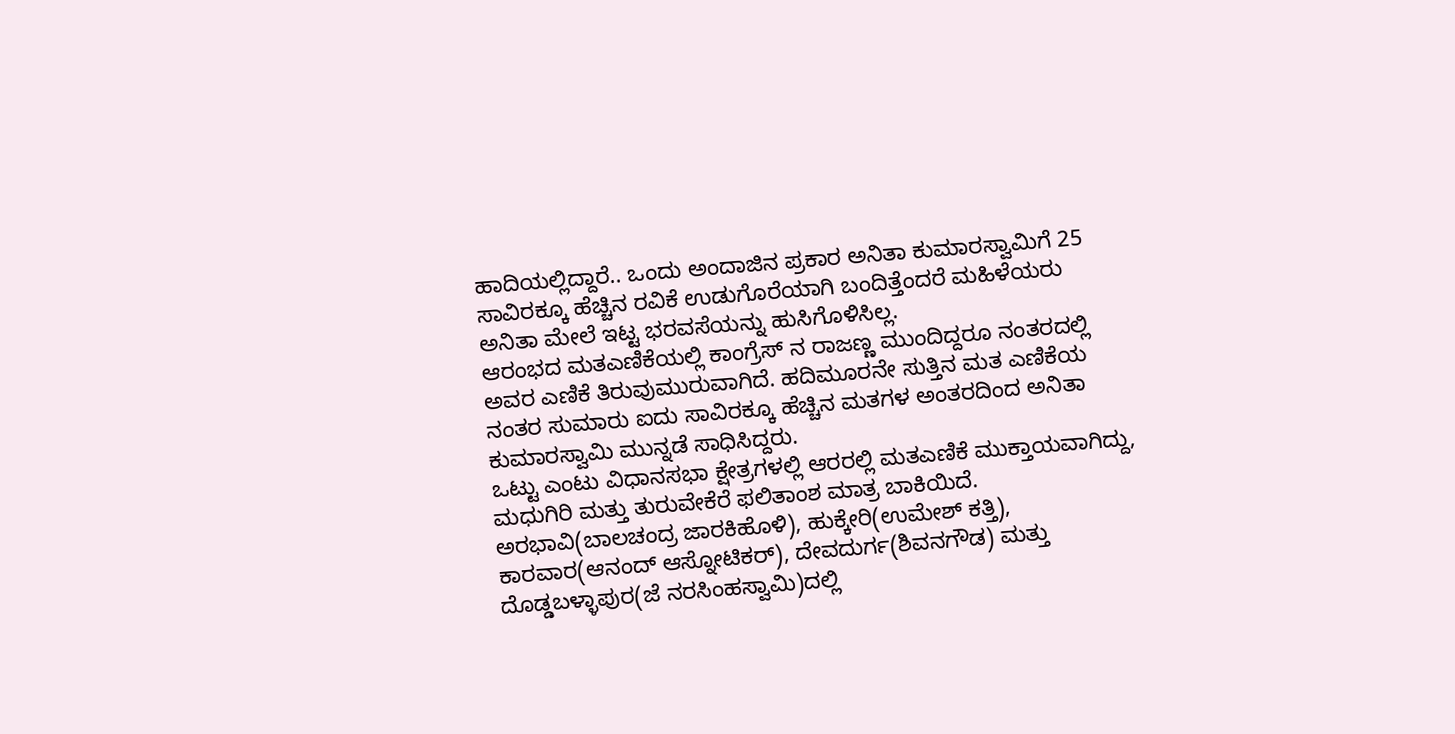ಹಾದಿಯಲ್ಲಿದ್ದಾರೆ.. ಒಂದು ಅಂದಾಜಿನ ಪ್ರಕಾರ ಅನಿತಾ ಕುಮಾರಸ್ವಾಮಿಗೆ 25 ಸಾವಿರಕ್ಕೂ ಹೆಚ್ಚಿನ ರವಿಕೆ ಉಡುಗೊರೆಯಾಗಿ ಬಂದಿತ್ತೆಂದರೆ ಮಹಿಳೆಯರು ಅನಿತಾ ಮೇಲೆ ಇಟ್ಟ ಭರವಸೆಯನ್ನು ಹುಸಿಗೊಳಿಸಿಲ್ಲ.
ಆರಂಭದ ಮತಎಣಿಕೆಯಲ್ಲಿ ಕಾಂಗ್ರೆಸ್ ನ ರಾಜಣ್ಣ ಮುಂದಿದ್ದರೂ ನಂತರದಲ್ಲಿ ಅವರ ಎಣಿಕೆ ತಿರುವುಮುರುವಾಗಿದೆ. ಹದಿಮೂರನೇ ಸುತ್ತಿನ ಮತ ಎಣಿಕೆಯ ನಂತರ ಸುಮಾರು ಐದು ಸಾವಿರಕ್ಕೂ ಹೆಚ್ಚಿನ ಮತಗಳ ಅಂತರದಿಂದ ಅನಿತಾ ಕುಮಾರಸ್ವಾಮಿ ಮುನ್ನಡೆ ಸಾಧಿಸಿದ್ದರು.
ಒಟ್ಟು ಎಂಟು ವಿಧಾನಸಭಾ ಕ್ಷೇತ್ರಗಳಲ್ಲಿ ಆರರಲ್ಲಿ ಮತಎಣಿಕೆ ಮುಕ್ತಾಯವಾಗಿದ್ದು, ಮಧುಗಿರಿ ಮತ್ತು ತುರುವೇಕೆರೆ ಫಲಿತಾಂಶ ಮಾತ್ರ ಬಾಕಿಯಿದೆ. ಅರಭಾವಿ(ಬಾಲಚಂದ್ರ ಜಾರಕಿಹೊಳಿ), ಹುಕ್ಕೇರಿ(ಉಮೇಶ್ ಕತ್ತಿ), ಕಾರವಾರ(ಆನಂದ್ ಆಸ್ನೋಟಿಕರ್), ದೇವದುರ್ಗ(ಶಿವನಗೌಡ) ಮತ್ತು ದೊಡ್ಡಬಳ್ಳಾಪುರ(ಜೆ ನರಸಿಂಹಸ್ವಾಮಿ)ದಲ್ಲಿ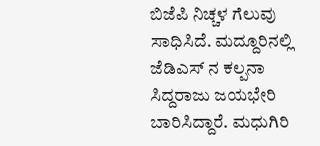ಬಿಜೆಪಿ ನಿಚ್ಚಳ ಗೆಲುವು ಸಾಧಿಸಿದೆ. ಮದ್ದೂರಿನಲ್ಲಿ ಜೆಡಿಎಸ್ ನ ಕಲ್ಪನಾ ಸಿದ್ದರಾಜು ಜಯಭೇರಿ ಬಾರಿಸಿದ್ದಾರೆ. ಮಧುಗಿರಿ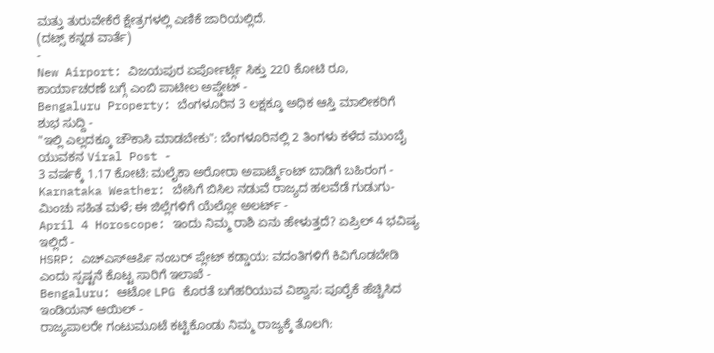ಮತ್ತು ತುರುವೇಕೆರೆ ಕ್ಷೇತ್ರಗಳಲ್ಲಿ ಎಣಿಕೆ ಜಾರಿಯಲ್ಲಿದೆ.
(ದಟ್ಸ್ ಕನ್ನಡ ವಾರ್ತೆ)
-
New Airport: ವಿಜಯಪುರ ಏರ್ಪೋರ್ಟ್ಗೆ ಸಿಕ್ತು 220 ಕೋಟಿ ರೂ, ಕಾರ್ಯಾಚರಣೆ ಬಗ್ಗೆ ಎಂಬಿ ಪಾಟೀಲ ಅಪ್ಡೇಟ್ -
Bengaluru Property: ಬೆಂಗಳೂರಿನ 3 ಲಕ್ಷಕ್ಕೂ ಅಧಿಕ ಆಸ್ತಿ ಮಾಲೀಕರಿಗೆ ಶುಭ ಸುದ್ದಿ -
"ಇಲ್ಲಿ ಎಲ್ಲದಕ್ಕೂ ಚೌಕಾಸಿ ಮಾಡಬೇಕು": ಬೆಂಗಳೂರಿನಲ್ಲಿ 2 ತಿಂಗಳು ಕಳೆದ ಮುಂಬೈ ಯುವಕನ Viral Post -
3 ವರ್ಷಕ್ಕೆ 1.17 ಕೋಟಿ: ಮಲೈಕಾ ಅರೋರಾ ಅಪಾರ್ಟ್ಮೆಂಟ್ ಬಾಡಿಗೆ ಬಹಿರಂಗ -
Karnataka Weather: ಬೇಸಿಗೆ ಬಿಸಿಲ ನಡುವೆ ರಾಜ್ಯದ ಹಲವೆಡೆ ಗುಡುಗು-ಮಿಂಚು ಸಹಿತ ಮಳೆ; ಈ ಜಿಲ್ಲೆಗಳಿಗೆ ಯೆಲ್ಲೋ ಅಲರ್ಟ್ -
April 4 Horoscope: ಇಂದು ನಿಮ್ಮ ರಾಶಿ ಏನು ಹೇಳುತ್ತದೆ? ಏಪ್ರಿಲ್ 4 ಭವಿಷ್ಯ ಇಲ್ಲಿದೆ -
HSRP: ಎಚ್ಎಸ್ಆರ್ಪಿ ನಂಬರ್ ಪ್ಲೇಟ್ ಕಡ್ಡಾಯ: ವದಂತಿಗಳಿಗೆ ಕಿವಿಗೊಡಬೇಡಿ ಎಂದು ಸ್ಪಷ್ಟನೆ ಕೊಟ್ಟ ಸಾರಿಗೆ ಇಲಾಖೆ -
Bengaluru: ಆಟೋ LPG ಕೊರತೆ ಬಗೆಹರಿಯುವ ವಿಶ್ವಾಸ: ಪೂರೈಕೆ ಹೆಚ್ಚಿಸಿದ ಇಂಡಿಯನ್ ಆಯಿಲ್ -
ರಾಜ್ಯಪಾಲರೇ ಗಂಟುಮೂಟೆ ಕಟ್ಟಿಕೊಂಡು ನಿಮ್ಮ ರಾಜ್ಯಕ್ಕೆ ತೊಲಗಿ: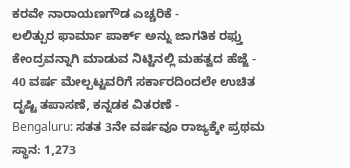ಕರವೇ ನಾರಾಯಣಗೌಡ ಎಚ್ಚರಿಕೆ -
ಲಲಿತ್ಪುರ ಫಾರ್ಮಾ ಪಾರ್ಕ್ ಅನ್ನು ಜಾಗತಿಕ ರಫ್ತು ಕೇಂದ್ರವನ್ನಾಗಿ ಮಾಡುವ ನಿಟ್ಟಿನಲ್ಲಿ ಮಹತ್ವದ ಹೆಜ್ಜೆ -
40 ವರ್ಷ ಮೇಲ್ಪಟ್ಟವರಿಗೆ ಸರ್ಕಾರದಿಂದಲೇ ಉಚಿತ ದೃಷ್ಟಿ ತಪಾಸಣೆ, ಕನ್ನಡಕ ವಿತರಣೆ -
Bengaluru: ಸತತ 3ನೇ ವರ್ಷವೂ ರಾಜ್ಯಕ್ಕೇ ಪ್ರಥಮ ಸ್ಥಾನ: 1,273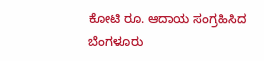ಕೋಟಿ ರೂ. ಆದಾಯ ಸಂಗ್ರಹಿಸಿದ ಬೆಂಗಳೂರು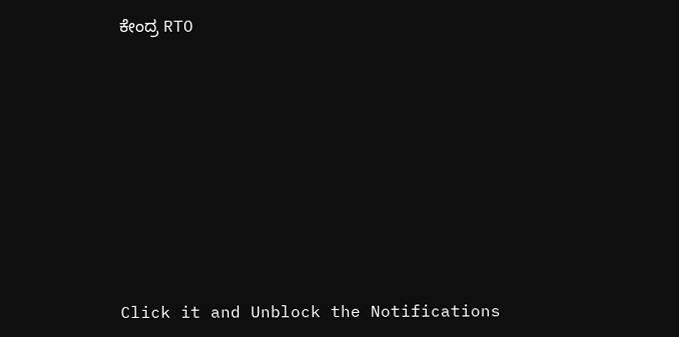ಕೇಂದ್ರ RTO












Click it and Unblock the Notifications